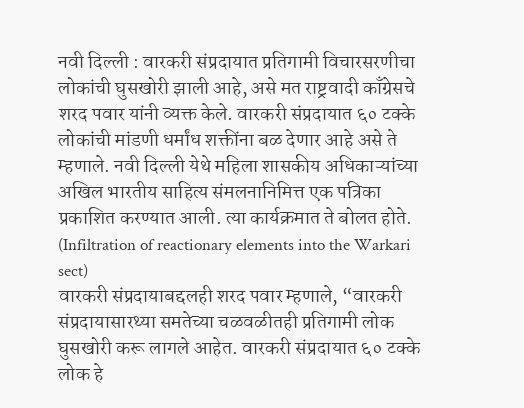नवी दिल्ली : वारकरी संप्रदायात प्रतिगामी विचारसरणीचा लोकांची घुसखोरी झाली आहे, असे मत राष्ट्रवादी काँग्रेसचे शरद पवार यांनी व्यक्त केले. वारकरी संप्रदायात ६० टक्के लोकांची मांडणी धर्मांध शक्तींना बळ देणार आहे असे ते म्हणाले. नवी दिल्ली येथे महिला शासकीय अधिकाऱ्यांच्या अखिल भारतीय साहित्य संमलनानिमित्त एक पत्रिका प्रकाशित करण्यात आली. त्या कार्यक्रमात ते बोलत होते. (Infiltration of reactionary elements into the Warkari sect)
वारकरी संप्रदायाबद्दलही शरद पवार म्हणाले, “वारकरी संप्रदायासारथ्या समतेच्या चळवळीतही प्रतिगामी लोक घुसखोरी करू लागले आहेत. वारकरी संप्रदायात ६० टक्के लोक हे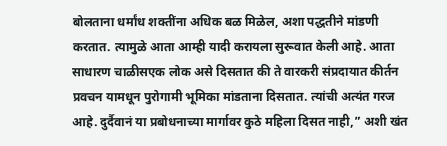बोलताना धर्मांध शक्तींना अधिक बळ मिळेल, अशा पद्धतीने मांडणी करतात. त्यामुळे आता आम्ही यादी करायला सुरूवात केली आहे. आता साधारण चाळीसएक लोक असे दिसतात की ते वारकरी संप्रदायात कीर्तन प्रवचन यामधून पुरोगामी भूमिका मांडताना दिसतात. त्यांची अत्यंत गरज आहे. दुर्दैवानं या प्रबोधनाच्या मार्गावर कुठे महिला दिसत नाही,” अशी खंत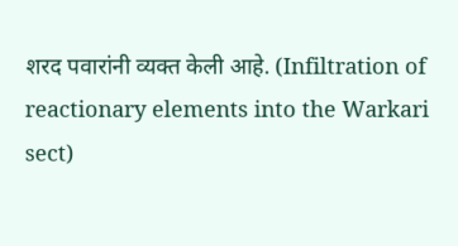शरद पवारांनी व्यक्त केली आहे. (Infiltration of reactionary elements into the Warkari sect)